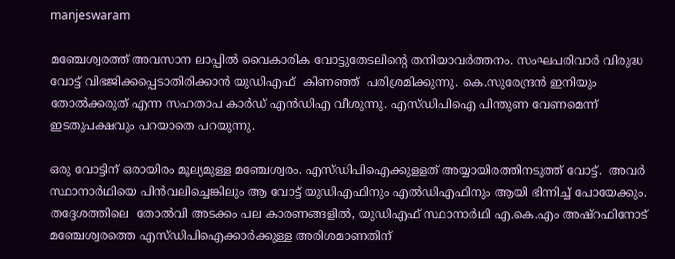manjeswaram

മഞ്ചേശ്വരത്ത് അവസാന ലാപ്പിൽ വൈകാരിക വോട്ടുതേടലിന്‍റെ തനിയാവർത്തനം. സംഘപരിവാർ വിരുദ്ധ വോട്ട് വിഭജിക്കപ്പെടാതിരിക്കാൻ യുഡിഎഫ്  കിണഞ്ഞ്  പരിശ്രമിക്കുന്നു. കെ.സുരേന്ദ്രൻ ഇനിയും തോൽക്കരുത് എന്ന സഹതാപ കാർഡ് എന്‍ഡിഎ വീശുന്നു. എസ്ഡിപിഐ പിന്തുണ വേണമെന്ന് ഇടതുപക്ഷവും പറയാതെ പറയുന്നു.

ഒരു വോട്ടിന് ഒരായിരം മൂല്യമുള്ള മഞ്ചേശ്വരം. എസ്ഡിപിഐക്കുളളത് അയ്യായിരത്തിനടുത്ത് വോട്ട്.  അവർ സ്ഥാനാർഥിയെ പിൻവലിച്ചെങ്കിലും ആ വോട്ട് യുഡിഎഫിനും എല്‍ഡിഎഫിനും ആയി ഭിന്നിച്ച് പോയേക്കും. തദ്ദേശത്തിലെ  തോൽവി അടക്കം പല കാരണങ്ങളിൽ, യുഡിഎഫ് സ്ഥാനാർഥി എ.കെ.എം അഷ്റഫിനോട് മഞ്ചേശ്വരത്തെ എസ്ഡിപിഐക്കാർക്കുള്ള അരിശമാണതിന്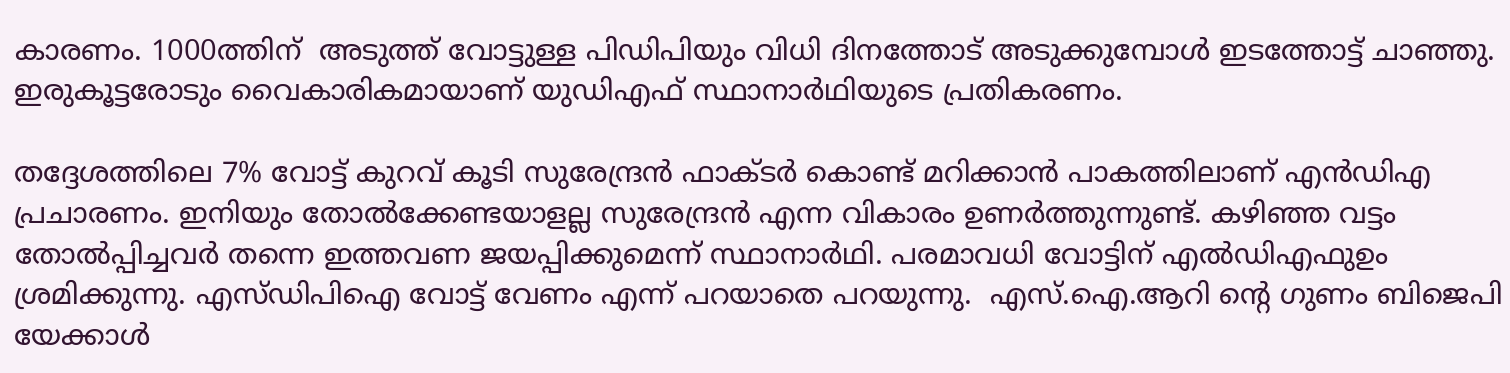കാരണം. 1000ത്തിന്  അടുത്ത് വോട്ടുള്ള പിഡിപിയും വിധി ദിനത്തോട് അടുക്കുമ്പോൾ ഇടത്തോട്ട് ചാഞ്ഞു. ഇരുകൂട്ടരോടും വൈകാരികമായാണ് യുഡിഎഫ് സ്ഥാനാർഥിയുടെ പ്രതികരണം.

തദ്ദേശത്തിലെ 7% വോട്ട് കുറവ് കൂടി സുരേന്ദ്രൻ ഫാക്ടർ കൊണ്ട് മറിക്കാൻ പാകത്തിലാണ് എന്‍ഡിഎ പ്രചാരണം. ഇനിയും തോൽക്കേണ്ടയാളല്ല സുരേന്ദ്രൻ എന്ന വികാരം ഉണർത്തുന്നുണ്ട്. കഴിഞ്ഞ വട്ടം തോൽപ്പിച്ചവർ തന്നെ ഇത്തവണ ജയപ്പിക്കുമെന്ന് സ്ഥാനാർഥി. പരമാവധി വോട്ടിന് എല്‍ഡിഎഫുഉം ശ്രമിക്കുന്നു. എസ്ഡിപിഐ വോട്ട് വേണം എന്ന് പറയാതെ പറയുന്നു.  എസ്.ഐ.ആറി ന്‍റെ ഗുണം ബിജെപി യേക്കാൾ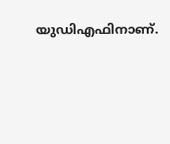യുഡിഎഫിനാണ്.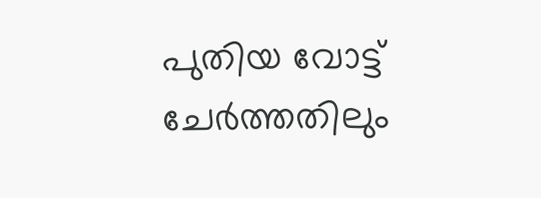പുതിയ വോട്ട് ചേർത്തതിലും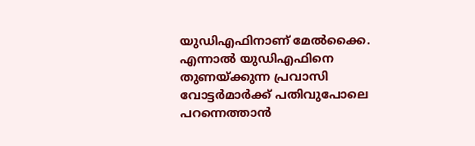യുഡിഎഫിനാണ് മേൽക്കൈ. എന്നാൽ യുഡിഎഫിനെ തുണയ്ക്കുന്ന പ്രവാസി വോട്ടർമാർക്ക് പതിവുപോലെ  പറന്നെത്താൻ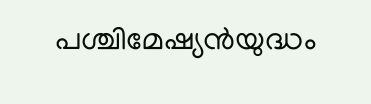പശ്ചിമേഷ്യൻയുദ്ധം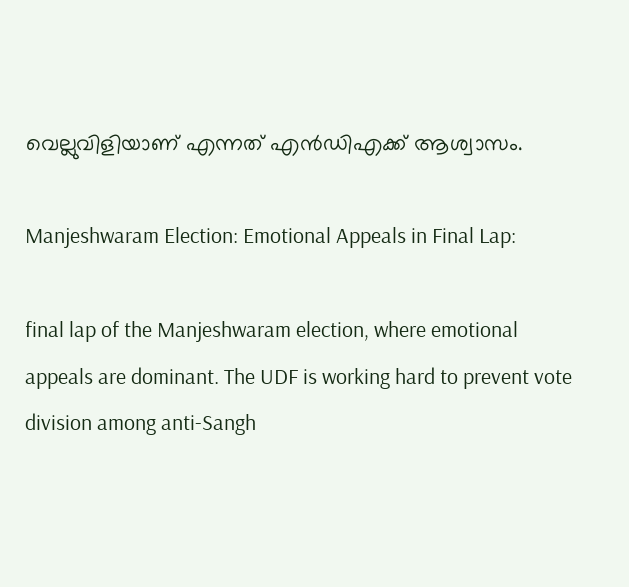വെല്ലുവിളിയാണ് എന്നത് എന്‍ഡിഎക്ക് ആശ്വാസം.

Manjeshwaram Election: Emotional Appeals in Final Lap:

final lap of the Manjeshwaram election, where emotional appeals are dominant. The UDF is working hard to prevent vote division among anti-Sangh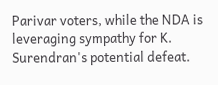Parivar voters, while the NDA is leveraging sympathy for K. Surendran's potential defeat.